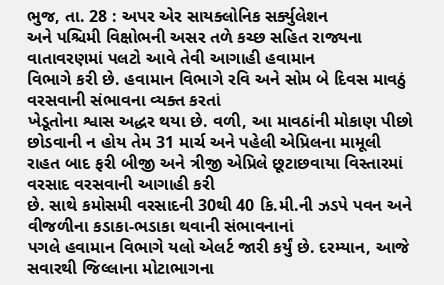ભુજ, તા. 28 : અપર એર સાયક્લોનિક સર્ક્યુલેશન
અને પશ્ચિમી વિક્ષોભની અસર તળે કચ્છ સહિત રાજ્યના વાતાવરણમાં પલટો આવે તેવી આગાહી હવામાન
વિભાગે કરી છે. હવામાન વિભાગે રવિ અને સોમ બે દિવસ માવઠું વરસવાની સંભાવના વ્યક્ત કરતાં
ખેડૂતોના શ્વાસ અદ્ધર થયા છે. વળી, આ માવઠાંની મોકાણ પીછો છોડવાની ન હોય તેમ 31 માર્ચ અને પહેલી એપ્રિલના મામૂલી
રાહત બાદ ફરી બીજી અને ત્રીજી એપ્રિલે છૂટાછવાયા વિસ્તારમાં વરસાદ વરસવાની આગાહી કરી
છે. સાથે કમોસમી વરસાદની 30થી 40 કિ.મી.ની ઝડપે પવન અને વીજળીના કડાકા-ભડાકા થવાની સંભાવનાનાં
પગલે હવામાન વિભાગે યલો એલર્ટ જારી કર્યું છે. દરમ્યાન, આજે સવારથી જિલ્લાના મોટાભાગના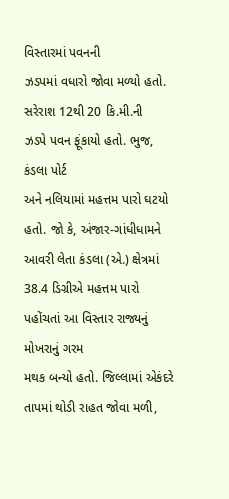વિસ્તારમાં પવનની
ઝડપમાં વધારો જોવા મળ્યો હતો. સરેરાશ 12થી 20 કિ.મી.ની
ઝડપે પવન ફૂંકાયો હતો. ભુજ, કંડલા પોર્ટ
અને નલિયામાં મહત્તમ પારો ઘટયો હતો. જો કે, અંજાર-ગાંધીધામને
આવરી લેતા કંડલા (એ.) ક્ષેત્રમાં 38.4 ડિગ્રીએ મહત્તમ પારો પહોંચતાં આ વિસ્તાર રાજ્યનું મોખરાનું ગરમ
મથક બન્યો હતો. જિલ્લામાં એકંદરે તાપમાં થોડી રાહત જોવા મળી,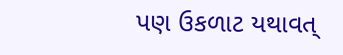પણ ઉકળાટ યથાવત્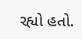રહ્યો હતો.